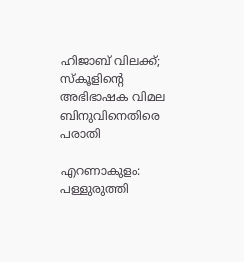ഹിജാബ് വിലക്ക്; സ്കൂളിന്റെ അഭിഭാഷക വിമല ബിനുവിനെതിരെ പരാതി

എറണാകുളം: പള്ളുരുത്തി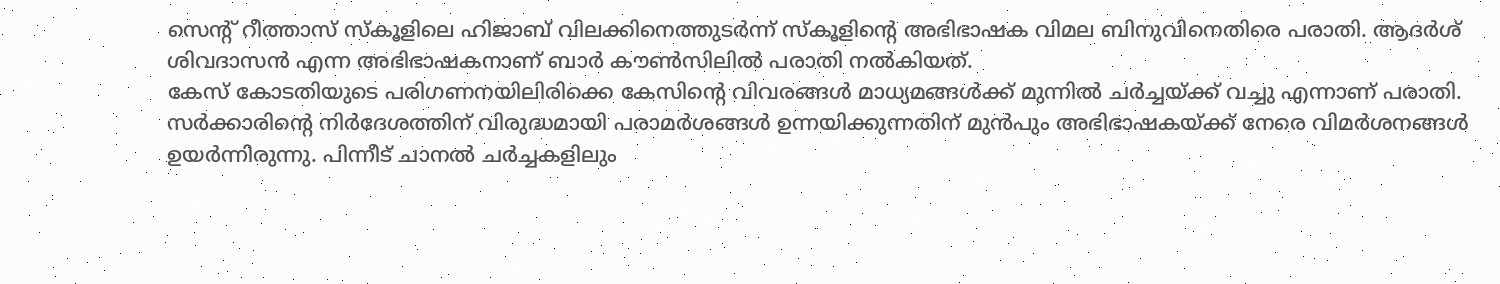സെന്റ് റീത്താസ് സ്കൂളിലെ ഹിജാബ് വിലക്കിനെത്തുടർന്ന് സ്കൂളിന്റെ അഭിഭാഷക വിമല ബിനുവിനെതിരെ പരാതി. ആദർശ് ശിവദാസൻ എന്ന അഭിഭാഷകനാണ് ബാർ കൗൺസിലിൽ പരാതി നൽകിയത്.
കേസ് കോടതിയുടെ പരിഗണനയിലിരിക്കെ കേസിന്റെ വിവരങ്ങൾ മാധ്യമങ്ങൾക്ക് മുന്നിൽ ചർച്ചയ്ക്ക് വച്ചു എന്നാണ് പരാതി. സർക്കാരിന്റെ നിർദേശത്തിന് വിരുദ്ധമായി പരാമർശങ്ങൾ ഉന്നയിക്കുന്നതിന് മുൻപും അഭിഭാഷകയ്ക്ക് നേരെ വിമർശനങ്ങൾ ഉയർന്നിരുന്നു. പിന്നീട് ചാനൽ ചർച്ചകളിലും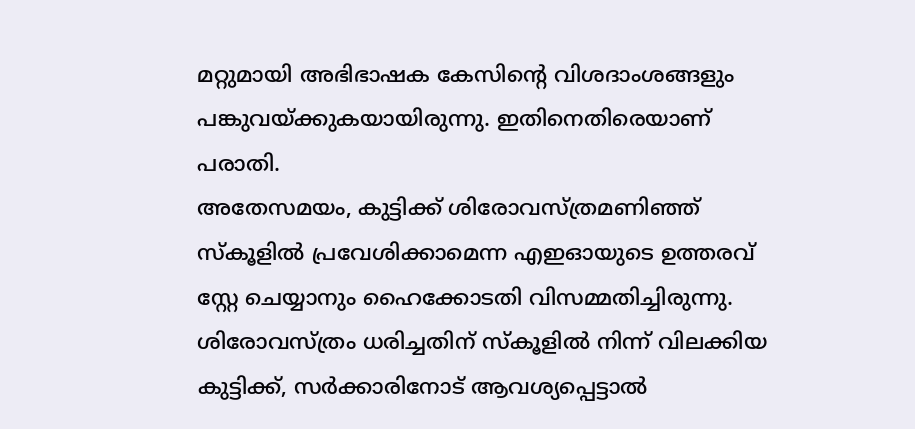മറ്റുമായി അഭിഭാഷക കേസിന്റെ വിശദാംശങ്ങളും പങ്കുവയ്ക്കുകയായിരുന്നു. ഇതിനെതിരെയാണ് പരാതി.
അതേസമയം, കുട്ടിക്ക് ശിരോവസ്ത്രമണിഞ്ഞ് സ്കൂളിൽ പ്രവേശിക്കാമെന്ന എഇഓയുടെ ഉത്തരവ് സ്റ്റേ ചെയ്യാനും ഹൈക്കോടതി വിസമ്മതിച്ചിരുന്നു. ശിരോവസ്ത്രം ധരിച്ചതിന് സ്കൂളിൽ നിന്ന് വിലക്കിയ കുട്ടിക്ക്, സർക്കാരിനോട് ആവശ്യപ്പെട്ടാൽ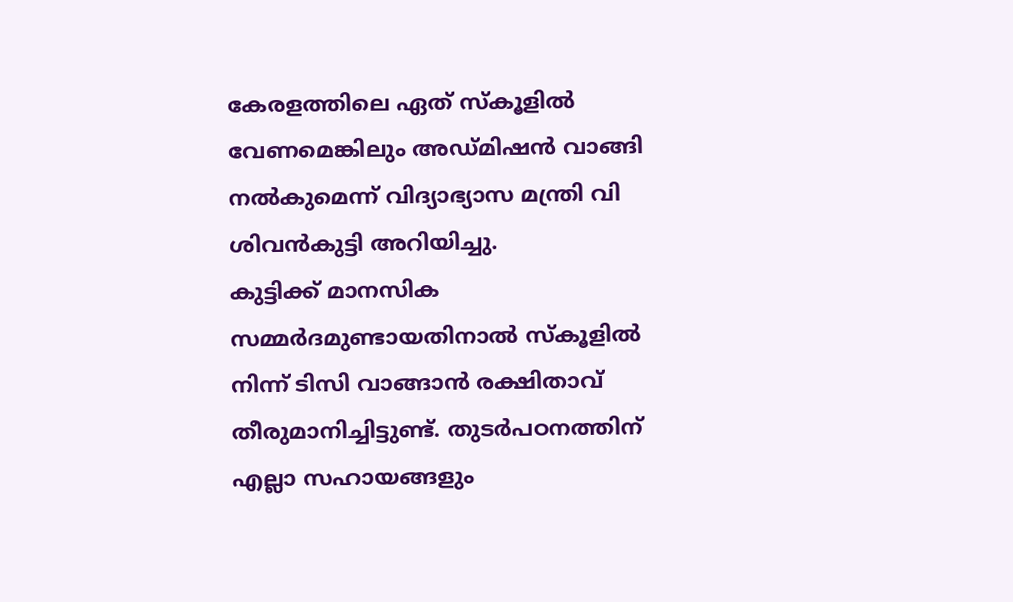കേരളത്തിലെ ഏത് സ്കൂളിൽ വേണമെങ്കിലും അഡ്മിഷൻ വാങ്ങി നൽകുമെന്ന് വിദ്യാഭ്യാസ മന്ത്രി വി ശിവൻകുട്ടി അറിയിച്ചു.
കുട്ടിക്ക് മാനസിക സമ്മർദമുണ്ടായതിനാൽ സ്കൂളിൽ നിന്ന് ടിസി വാങ്ങാൻ രക്ഷിതാവ് തീരുമാനിച്ചിട്ടുണ്ട്. തുടർപഠനത്തിന് എല്ലാ സഹായങ്ങളും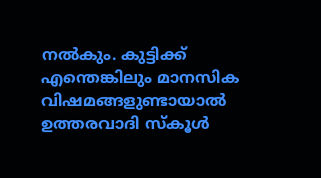നൽകും. കുട്ടിക്ക് എന്തെങ്കിലും മാനസിക വിഷമങ്ങളുണ്ടായാൽ ഉത്തരവാദി സ്കൂൾ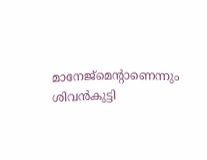മാനേജ്മെന്റാണെന്നും ശിവൻകുട്ടി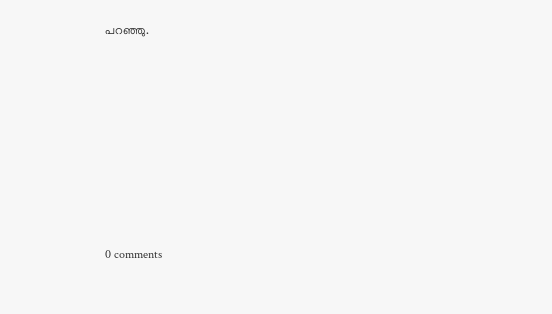പറഞ്ഞു.










0 comments